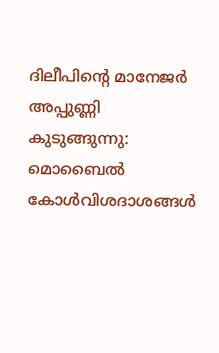ദിലീപിന്റെ മാനേജർ അപ്പുണ്ണി കുടുങ്ങുന്നു: മൊബൈൽ കോൾവിശദാശങ്ങൾ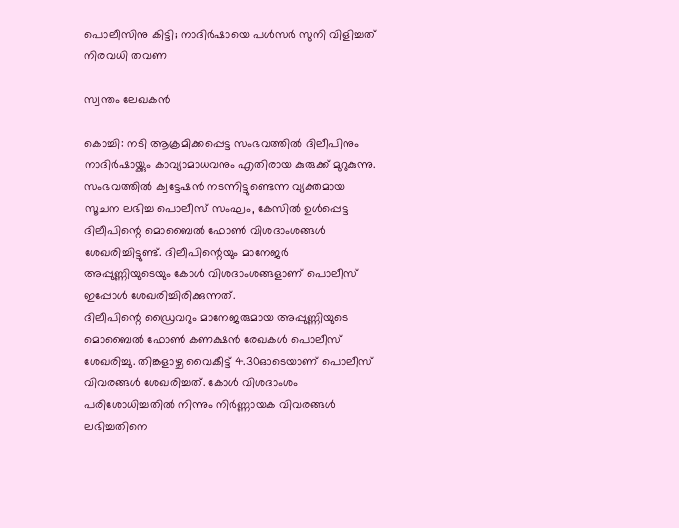പൊലീസിനു കിട്ടി; നാദിർഷായെ പൾസർ സുനി വിളിച്ചത് നിരവധി തവണ

സ്വന്തം ലേഖകൻ

കൊച്ചി: നടി ആക്രമിക്കപ്പെട്ട സംഭവത്തിൽ ദിലീപിനും നാദിർഷായ്ക്കും കാവ്യാമാധവനും എതിരായ കുരുക്ക് മുറുകുന്നു. സംഭവത്തിൽ ക്വട്ടേഷൻ നടന്നിട്ടുണ്ടെന്ന വ്യക്തമായ സൂചന ലഭിച്ച പൊലീസ് സംഘം, കേസിൽ ഉൾപ്പെട്ട ദിലീപിന്റെ മൊബൈൽ ഫോൺ വിശദാംശങ്ങൾ ശേഖരിച്ചിട്ടുണ്ട്. ദിലീപിന്റെയും മാനേജർ അപ്പുണ്ണിയുടെയും കോൾ വിശദാംശങ്ങളാണ് പൊലീസ് ഇപ്പോൾ ശേഖരിച്ചിരിക്കുന്നത്.
ദിലീപിന്റെ ഡ്രൈവറും മാനേജരുമായ അപ്പുണ്ണിയുടെ മൊബൈൽ ഫോൺ കണക്ഷൻ രേഖകൾ പൊലീസ് ശേഖരിച്ചു. തിങ്കളാഴ്ച വൈകീട്ട് 4.30ഓടെയാണ് പൊലീസ് വിവരങ്ങൾ ശേഖരിച്ചത്. കോൾ വിശദാംശം പരിശോധിച്ചതിൽ നിന്നും നിർണ്ണായക വിവരങ്ങൾ ലഭിച്ചതിനെ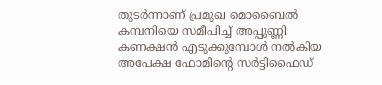തുടർന്നാണ് പ്രമുഖ മൊബൈൽ കമ്പനിയെ സമീപിച്ച് അപ്പുണ്ണി കണക്ഷൻ എടുക്കുമ്പോൾ നൽകിയ അപേക്ഷ ഫോമിന്റെ സർട്ടിഫൈഡ്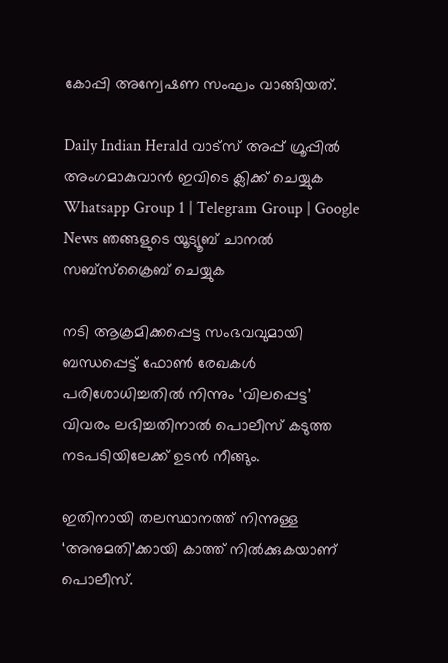കോപ്പി അന്വേഷണ സംഘം വാങ്ങിയത്.

Daily Indian Herald വാട്സ് അപ്പ് ഗ്രൂപ്പിൽ അംഗമാകുവാൻ ഇവിടെ ക്ലിക്ക് ചെയ്യുക Whatsapp Group 1 | Telegram Group | Google News ഞങ്ങളുടെ യൂട്യൂബ് ചാനൽ സബ്സ്ക്രൈബ് ചെയ്യുക

നടി ആക്രമിക്കപ്പെട്ട സംഭവവുമായി ബന്ധപ്പെട്ട് ഫോൺ രേഖകൾ പരിശോധിച്ചതിൽ നിന്നും ‘വിലപ്പെട്ട’ വിവരം ലഭിച്ചതിനാൽ പൊലീസ് കടുത്ത നടപടിയിലേക്ക് ഉടൻ നീങ്ങും.

ഇതിനായി തലസ്ഥാനത്ത് നിന്നുള്ള ‘അനുമതി’ക്കായി കാത്ത് നിൽക്കുകയാണ് പൊലീസ്.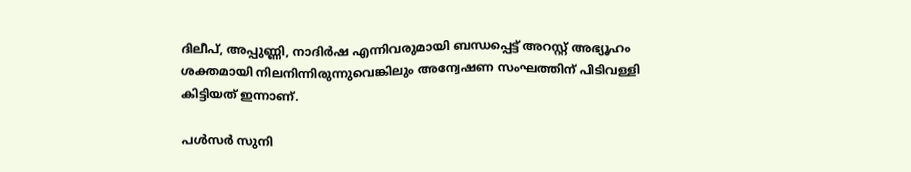ദിലീപ്, അപ്പുണ്ണി, നാദിർഷ എന്നിവരുമായി ബന്ധപ്പെട്ട് അറസ്റ്റ് അഭ്യൂഹം ശക്തമായി നിലനിന്നിരുന്നുവെങ്കിലും അന്വേഷണ സംഘത്തിന് പിടിവള്ളി കിട്ടിയത് ഇന്നാണ്.

പൾസർ സുനി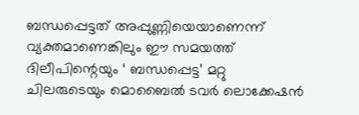ബന്ധപ്പെട്ടത് അപ്പുണ്ണിയെയാണെന്ന് വ്യക്തമാണെങ്കിലും ഈ സമയത്ത് ദിലീപിന്റെയും ‘ ബന്ധപ്പെട്ട’ മറ്റു ചിലരുടെയും മൊബൈൽ ടവർ ലൊക്കേഷൻ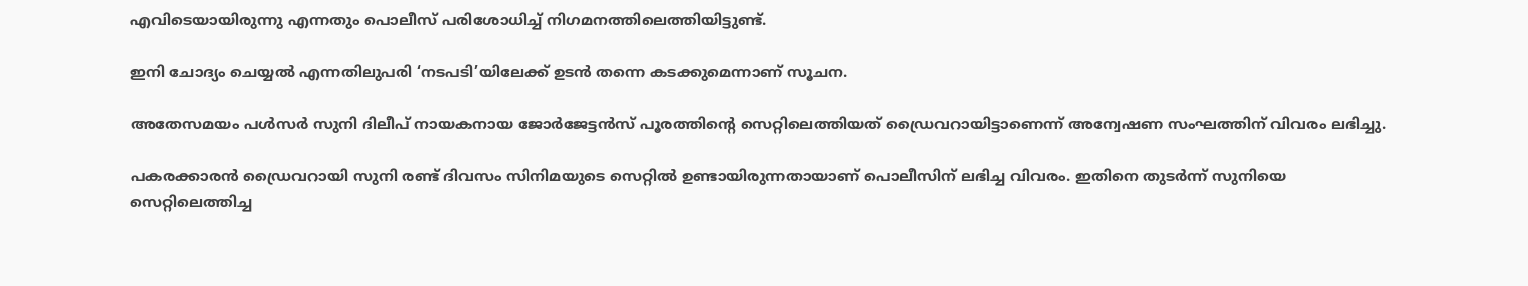എവിടെയായിരുന്നു എന്നതും പൊലീസ് പരിശോധിച്ച് നിഗമനത്തിലെത്തിയിട്ടുണ്ട്.

ഇനി ചോദ്യം ചെയ്യൽ എന്നതിലുപരി ‘നടപടി’യിലേക്ക് ഉടൻ തന്നെ കടക്കുമെന്നാണ് സൂചന.

അതേസമയം പൾസർ സുനി ദിലീപ് നായകനായ ജോർജേട്ടൻസ് പൂരത്തിന്റെ സെറ്റിലെത്തിയത് ഡ്രൈവറായിട്ടാണെന്ന് അന്വേഷണ സംഘത്തിന് വിവരം ലഭിച്ചു.

പകരക്കാരൻ ഡ്രൈവറായി സുനി രണ്ട് ദിവസം സിനിമയുടെ സെറ്റിൽ ഉണ്ടായിരുന്നതായാണ് പൊലീസിന് ലഭിച്ച വിവരം. ഇതിനെ തുടർന്ന് സുനിയെ സെറ്റിലെത്തിച്ച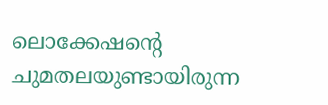ലൊക്കേഷന്റെ ചുമതലയുണ്ടായിരുന്ന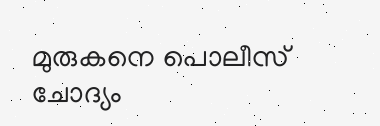മുരുകനെ പൊലീസ് ചോദ്യം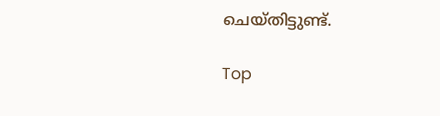ചെയ്തിട്ടുണ്ട്.

Top